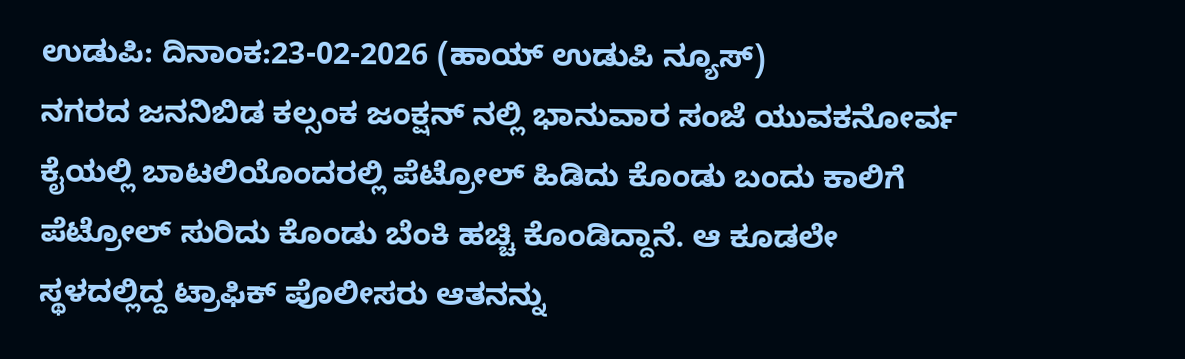ಉಡುಪಿ: ದಿನಾಂಕ:23-02-2026 (ಹಾಯ್ ಉಡುಪಿ ನ್ಯೂಸ್)
ನಗರದ ಜನನಿಬಿಡ ಕಲ್ಸಂಕ ಜಂಕ್ಷನ್ ನಲ್ಲಿ ಭಾನುವಾರ ಸಂಜೆ ಯುವಕನೋರ್ವ ಕೈಯಲ್ಲಿ ಬಾಟಲಿಯೊಂದರಲ್ಲಿ ಪೆಟ್ರೋಲ್ ಹಿಡಿದು ಕೊಂಡು ಬಂದು ಕಾಲಿಗೆ ಪೆಟ್ರೋಲ್ ಸುರಿದು ಕೊಂಡು ಬೆಂಕಿ ಹಚ್ಚಿ ಕೊಂಡಿದ್ದಾನೆ. ಆ ಕೂಡಲೇ ಸ್ಥಳದಲ್ಲಿದ್ದ ಟ್ರಾಫಿಕ್ ಪೊಲೀಸರು ಆತನನ್ನು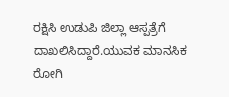ರಕ್ಷಿಸಿ ಉಡುಪಿ ಜಿಲ್ಲಾ ಆಸ್ಪತ್ರೆಗೆ ದಾಖಲಿಸಿದ್ದಾರೆ.ಯುವಕ ಮಾನಸಿಕ ರೋಗಿ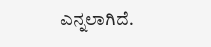ಎನ್ನಲಾಗಿದೆ.